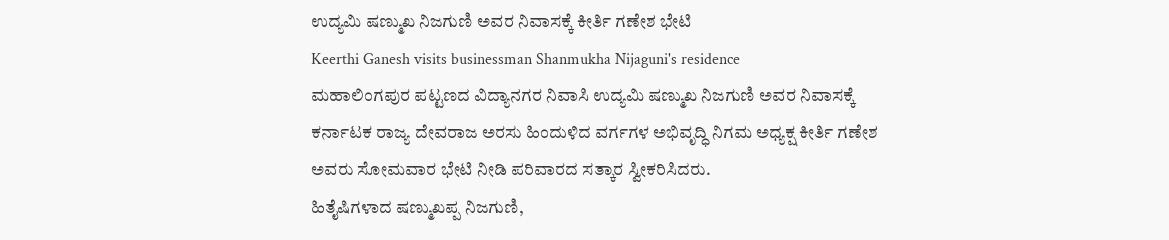ಉದ್ಯಮಿ ಷಣ್ಮುಖ ನಿಜಗುಣಿ ಅವರ ನಿವಾಸಕ್ಕೆ ಕೀರ್ತಿ ಗಣೇಶ ಭೇಟಿ
Keerthi Ganesh visits businessman Shanmukha Nijaguni's residence
ಮಹಾಲಿಂಗಪುರ ಪಟ್ಟಣದ ವಿದ್ಯಾನಗರ ನಿವಾಸಿ ಉದ್ಯಮಿ ಷಣ್ಮುಖ ನಿಜಗುಣಿ ಅವರ ನಿವಾಸಕ್ಕೆ ಕರ್ನಾಟಕ ರಾಜ್ಯ ದೇವರಾಜ ಅರಸು ಹಿಂದುಳಿದ ವರ್ಗಗಳ ಅಭಿವೃದ್ಧಿ ನಿಗಮ ಅಧ್ಯಕ್ಷ ಕೀರ್ತಿ ಗಣೇಶ ಅವರು ಸೋಮವಾರ ಭೇಟಿ ನೀಡಿ ಪರಿವಾರದ ಸತ್ಕಾರ ಸ್ವೀಕರಿಸಿದರು.
ಹಿತೈಷಿಗಳಾದ ಷಣ್ಮುಖಪ್ಪ ನಿಜಗುಣಿ,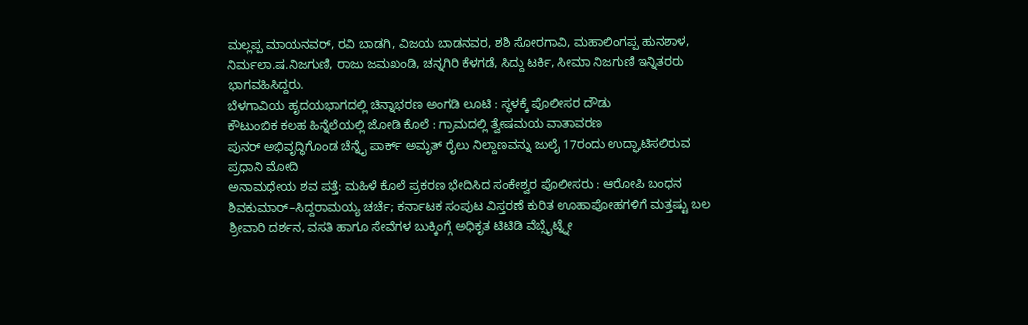ಮಲ್ಲಪ್ಪ ಮಾಯನವರ್, ರವಿ ಬಾಡಗಿ, ವಿಜಯ ಬಾಡನವರ, ಶಶಿ ಸೋರಗಾವಿ, ಮಹಾಲಿಂಗಪ್ಪ ಹುನಶಾಳ, ನಿರ್ಮಲಾ.ಷ.ನಿಜಗುಣಿ, ರಾಜು ಜಮಖಂಡಿ, ಚನ್ನಗಿರಿ ಕೆಳಗಡೆ, ಸಿದ್ದು ಟರ್ಕಿ, ಸೀಮಾ ನಿಜಗುಣಿ ಇನ್ನಿತರರು ಭಾಗವಹಿಸಿದ್ದರು.
ಬೆಳಗಾವಿಯ ಹೃದಯಭಾಗದಲ್ಲಿ ಚಿನ್ನಾಭರಣ ಅಂಗಡಿ ಲೂಟಿ : ಸ್ಥಳಕ್ಕೆ ಪೊಲೀಸರ ದೌಡು
ಕೌಟುಂಬಿಕ ಕಲಹ ಹಿನ್ನೆಲೆಯಲ್ಲಿ ಜೋಡಿ ಕೊಲೆ : ಗ್ರಾಮದಲ್ಲಿ ತ್ವೇಷಮಯ ವಾತಾವರಣ
ಪುನರ್ ಅಭಿವೃದ್ಧಿಗೊಂಡ ಚೆನ್ನೈ ಪಾರ್ಕ್ ಅಮೃತ್ ರೈಲು ನಿಲ್ದಾಣವನ್ನು ಜುಲೈ 17ರಂದು ಉದ್ಘಾಟಿಸಲಿರುವ ಪ್ರಧಾನಿ ಮೋದಿ
ಅನಾಮಧೇಯ ಶವ ಪತ್ತೆ: ಮಹಿಳೆ ಕೊಲೆ ಪ್ರಕರಣ ಭೇದಿಸಿದ ಸಂಕೇಶ್ವರ ಪೊಲೀಸರು : ಆರೋಪಿ ಬಂಧನ
ಶಿವಕುಮಾರ್–ಸಿದ್ದರಾಮಯ್ಯ ಚರ್ಚೆ; ಕರ್ನಾಟಕ ಸಂಪುಟ ವಿಸ್ತರಣೆ ಕುರಿತ ಊಹಾಪೋಹಗಳಿಗೆ ಮತ್ತಷ್ಟು ಬಲ
ಶ್ರೀವಾರಿ ದರ್ಶನ, ವಸತಿ ಹಾಗೂ ಸೇವೆಗಳ ಬುಕ್ಕಿಂಗ್ಗೆ ಅಧಿಕೃತ ಟಿಟಿಡಿ ವೆಬ್ಸೈಟ್ನ್ನೇ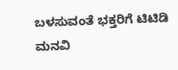ಬಳಸುವಂತೆ ಭಕ್ತರಿಗೆ ಟಿಟಿಡಿ ಮನವಿ